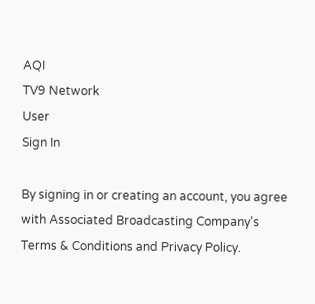AQI
TV9 Network
User
Sign In

By signing in or creating an account, you agree with Associated Broadcasting Company's Terms & Conditions and Privacy Policy.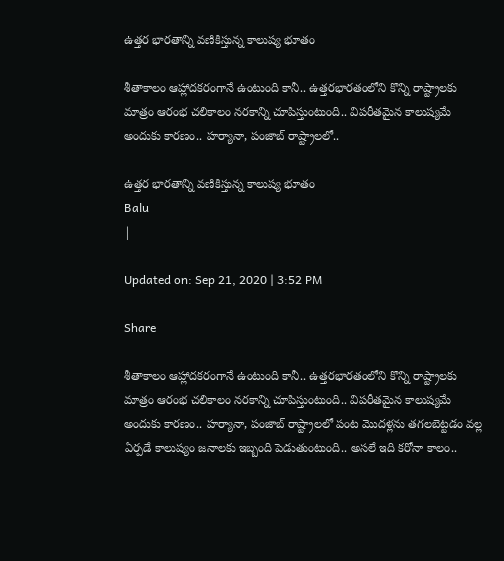ఉత్తర భారతాన్ని వణికిస్తున్న కాలుష్య భూతం

శీతాకాలం ఆహ్లాదకరంగానే ఉంటుంది కానీ.. ఉత్తరభారతంలోని కొన్ని రాష్ట్రాలకు మాత్రం ఆరంభ చలికాలం నరకాన్ని చూపిస్తుంటుంది.. విపరీతమైన కాలుష్యమే అందుకు కారణం.. హర్యానా, పంజాబ్‌ రాష్ట్రాలలో..

ఉత్తర భారతాన్ని వణికిస్తున్న కాలుష్య భూతం
Balu
|

Updated on: Sep 21, 2020 | 3:52 PM

Share

శీతాకాలం ఆహ్లాదకరంగానే ఉంటుంది కానీ.. ఉత్తరభారతంలోని కొన్ని రాష్ట్రాలకు మాత్రం ఆరంభ చలికాలం నరకాన్ని చూపిస్తుంటుంది.. విపరీతమైన కాలుష్యమే అందుకు కారణం.. హర్యానా, పంజాబ్‌ రాష్ట్రాలలో పంట మొదళ్లను తగలబెట్టడం వల్ల ఏర్పడే కాలుష్యం జనాలకు ఇబ్బంది పెడుతుంటుంది.. అసలే ఇది కరోనా కాలం..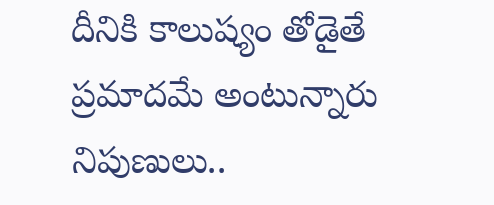దీనికి కాలుష్యం తోడైతే ప్రమాదమే అంటున్నారు నిపుణులు..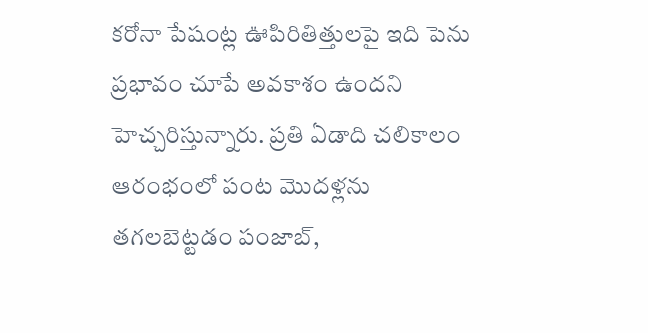కరోనా పేషంట్ల ఊపిరితిత్తులపై ఇది పెను ప్రభావం చూపే అవకాశం ఉందని హెచ్చరిస్తున్నారు. ప్రతి ఏడాది చలికాలం ఆరంభంలో పంట మొదళ్లను తగలబెట్టడం పంజాబ్‌,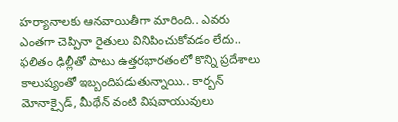హర్యానాలకు ఆనవాయితీగా మారింది.. ఎవరు ఎంతగా చెప్పినా రైతులు వినిపించుకోవడం లేదు.. ఫలితం ఢిల్లీతో పాటు ఉత్తరభారతంలో కొన్ని ప్రదేశాలు కాలుష్యంతో ఇబ్బందిపడుతున్నాయి.. కార్బన్‌ మోనాక్సైడ్‌, మీథేన్‌ వంటి విషవాయువులు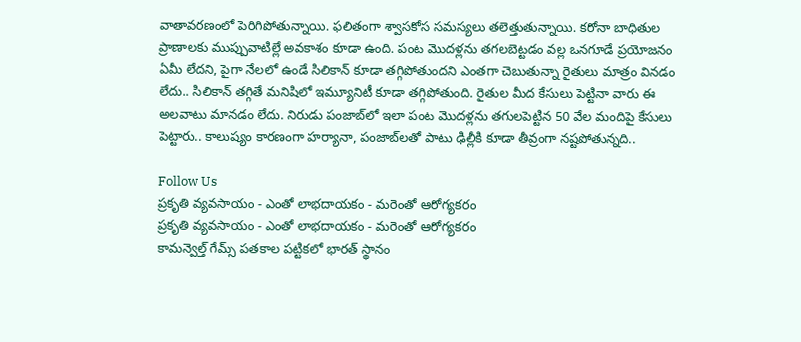వాతావరణంలో పెరిగిపోతున్నాయి. ఫలితంగా శ్వాసకోస సమస్యలు తలెత్తుతున్నాయి. కరోనా బాధితుల ప్రాణాలకు ముప్పువాటిల్లే అవకాశం కూడా ఉంది. పంట మొదళ్లను తగలబెట్టడం వల్ల ఒనగూడే ప్రయోజనం ఏమీ లేదని, పైగా నేలలో ఉండే సిలికాన్‌ కూడా తగ్గిపోతుందని ఎంతగా చెబుతున్నా రైతులు మాత్రం వినడం లేదు.. సిలికాన్‌ తగ్గితే మనిషిలో ఇమ్యూనిటీ కూడా తగ్గిపోతుంది. రైతుల మీద కేసులు పెట్టినా వారు ఈ అలవాటు మానడం లేదు. నిరుడు పంజాబ్‌లో ఇలా పంట మొదళ్లను తగులపెట్టిన 50 వేల మందిపై కేసులు పెట్టారు.. కాలుష్యం కారణంగా హర్యానా, పంజాబ్‌లతో పాటు ఢిల్లీకి కూడా తీవ్రంగా నష్టపోతున్నది..

Follow Us
ప్రకృతి వ్యవసాయం - ఎంతో లాభదాయకం - మరెంతో ఆరోగ్యకరం
ప్రకృతి వ్యవసాయం - ఎంతో లాభదాయకం - మరెంతో ఆరోగ్యకరం
కామన్వెల్త్ గేమ్స్ పతకాల పట్టికలో భారత్ స్థానం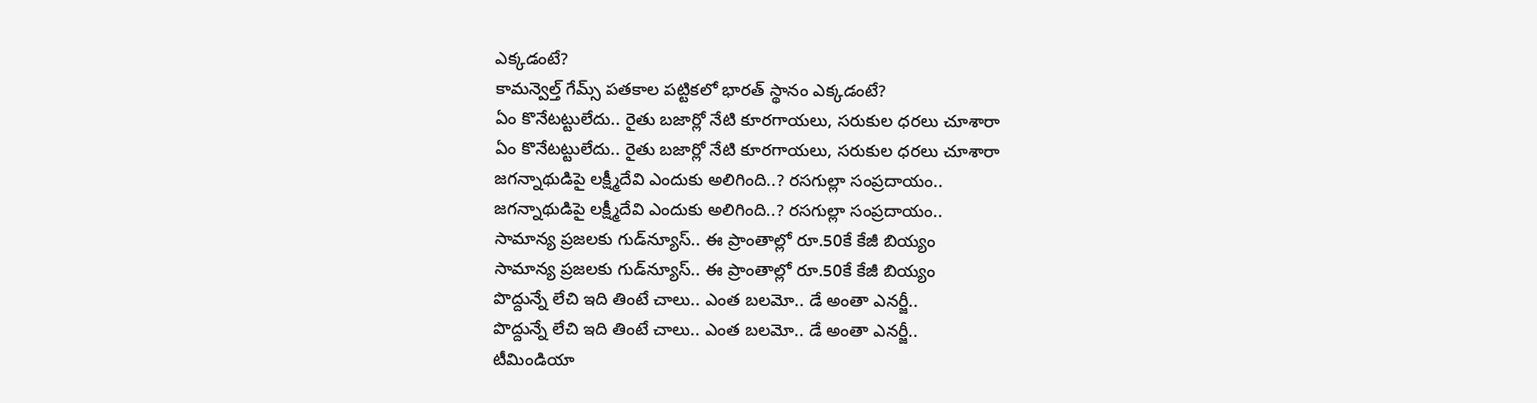ఎక్కడంటే?
కామన్వెల్త్ గేమ్స్ పతకాల పట్టికలో భారత్ స్థానం ఎక్కడంటే?
ఏం కొనేటట్టులేదు.. రైతు బజార్లో నేటి కూరగాయలు, సరుకుల ధరలు చూశారా
ఏం కొనేటట్టులేదు.. రైతు బజార్లో నేటి కూరగాయలు, సరుకుల ధరలు చూశారా
జగన్నాథుడిపై లక్ష్మీదేవి ఎందుకు అలిగింది..? రసగుల్లా సంప్రదాయం..
జగన్నాథుడిపై లక్ష్మీదేవి ఎందుకు అలిగింది..? రసగుల్లా సంప్రదాయం..
సామాన్య ప్రజలకు గుడ్‌న్యూస్.. ఈ ప్రాంతాల్లో రూ.50కే కేజీ బియ్యం
సామాన్య ప్రజలకు గుడ్‌న్యూస్.. ఈ ప్రాంతాల్లో రూ.50కే కేజీ బియ్యం
పొద్దున్నే లేచి ఇది తింటే చాలు.. ఎంత బలమో.. డే అంతా ఎనర్జీ..
పొద్దున్నే లేచి ఇది తింటే చాలు.. ఎంత బలమో.. డే అంతా ఎనర్జీ..
టీమిండియా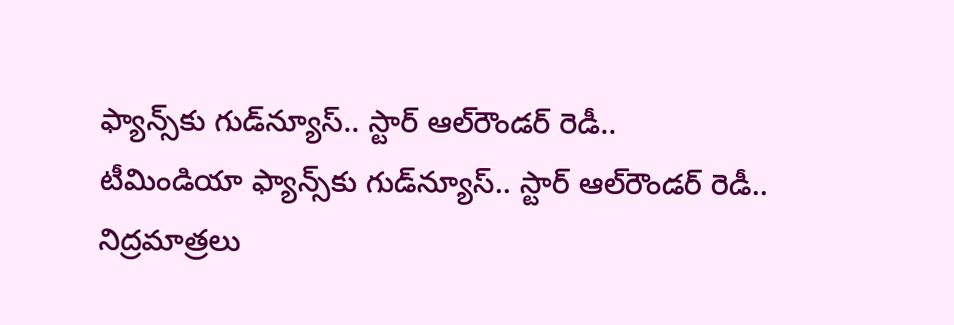ఫ్యాన్స్‌కు గుడ్‌న్యూస్.. స్టార్ ఆల్‌రౌండర్ రెడీ..
టీమిండియా ఫ్యాన్స్‌కు గుడ్‌న్యూస్.. స్టార్ ఆల్‌రౌండర్ రెడీ..
నిద్రమాత్రలు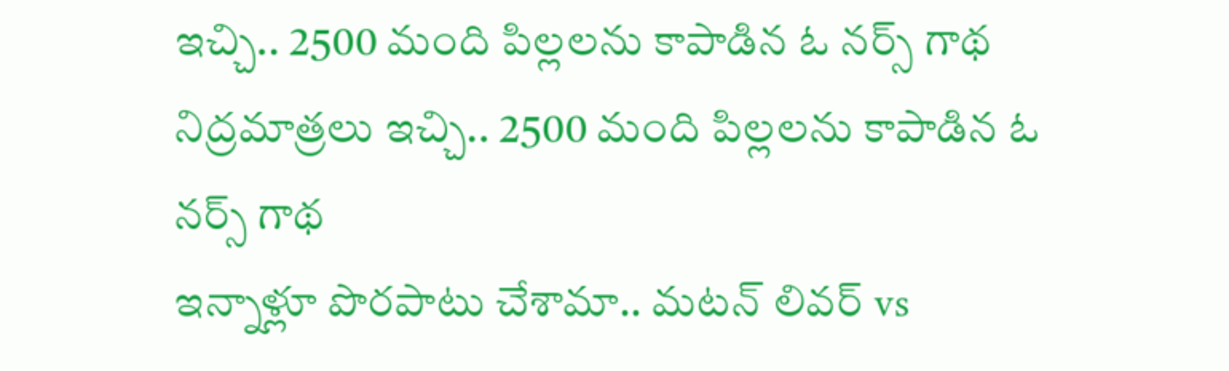ఇచ్చి.. 2500 మంది పిల్లలను కాపాడిన ఓ నర్స్‌ గాథ
నిద్రమాత్రలు ఇచ్చి.. 2500 మంది పిల్లలను కాపాడిన ఓ నర్స్‌ గాథ
ఇన్నాళ్లూ పొరపాటు చేశామా.. మటన్ లివర్ vs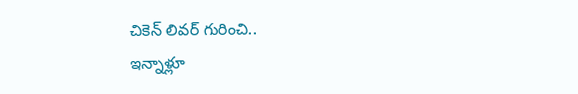చికెన్ లివర్ గురించి..
ఇన్నాళ్లూ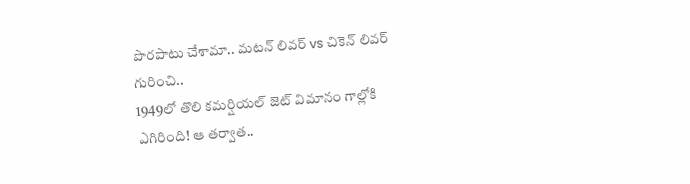పొరపాటు చేశామా.. మటన్ లివర్ vs చికెన్ లివర్ గురించి..
1949లో తొలి కమర్షియల్ జెట్ విమానం గాల్లోకి ఎగిరింది! ఆ తర్వాత..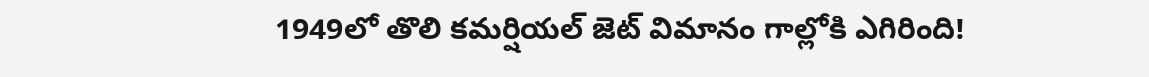1949లో తొలి కమర్షియల్ జెట్ విమానం గాల్లోకి ఎగిరింది!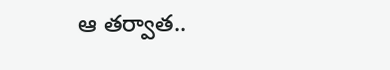ఆ తర్వాత..